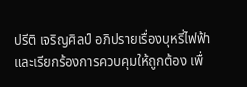ปรีติ เจริญศิลป์ อภิปรายเรื่องบุหรี่ไฟฟ้าและเรียกร้องการควบคุมให้ถูกต้อง เพื่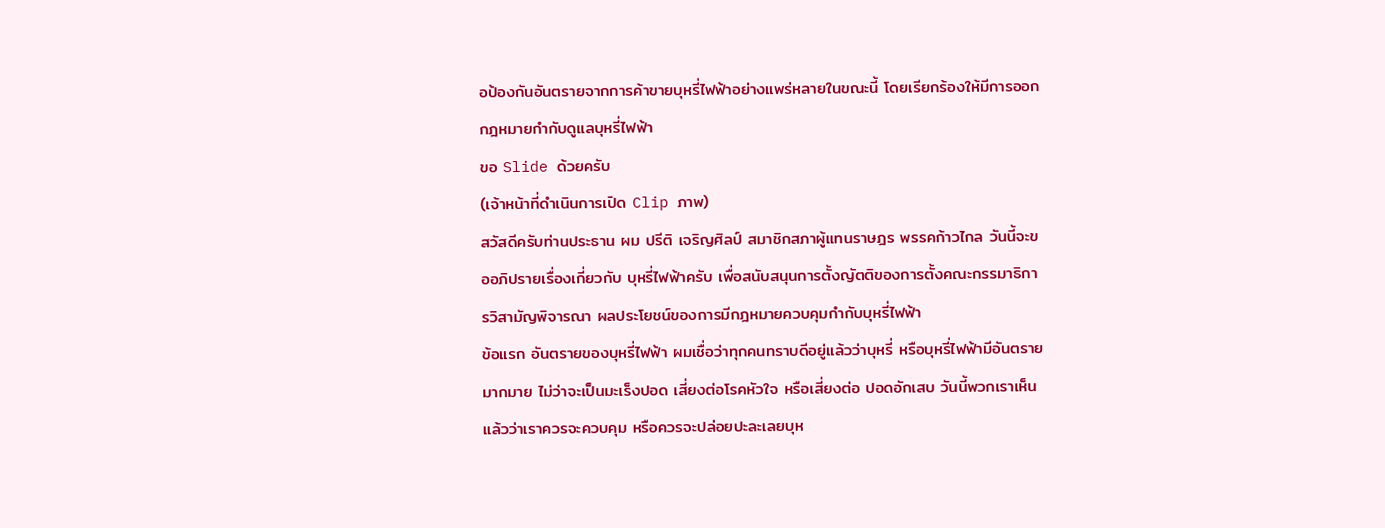อป้องกันอันตรายจากการค้าขายบุหรี่ไฟฟ้าอย่างแพร่หลายในขณะนี้ โดยเรียกร้องให้มีการออกกฎหมายกำกับดูแลบุหรี่ไฟฟ้า
ขอ Slide ด้วยครับ
(เจ้าหน้าที่ดำเนินการเปิด Clip ภาพ)
สวัสดีครับท่านประธาน ผม ปรีติ เจริญศิลป์ สมาชิกสภาผู้แทนราษฎร พรรคก้าวไกล วันนี้จะขออภิปรายเรื่องเกี่ยวกับ บุหรี่ไฟฟ้าครับ เพื่อสนับสนุนการตั้งญัตติของการตั้งคณะกรรมาธิการวิสามัญพิจารณา ผลประโยชน์ของการมีกฎหมายควบคุมกำกับบุหรี่ไฟฟ้า
ข้อแรก อันตรายของบุหรี่ไฟฟ้า ผมเชื่อว่าทุกคนทราบดีอยู่แล้วว่าบุหรี่ หรือบุหรี่ไฟฟ้ามีอันตรายมากมาย ไม่ว่าจะเป็นมะเร็งปอด เสี่ยงต่อโรคหัวใจ หรือเสี่ยงต่อ ปอดอักเสบ วันนี้พวกเราเห็นแล้วว่าเราควรจะควบคุม หรือควรจะปล่อยปะละเลยบุห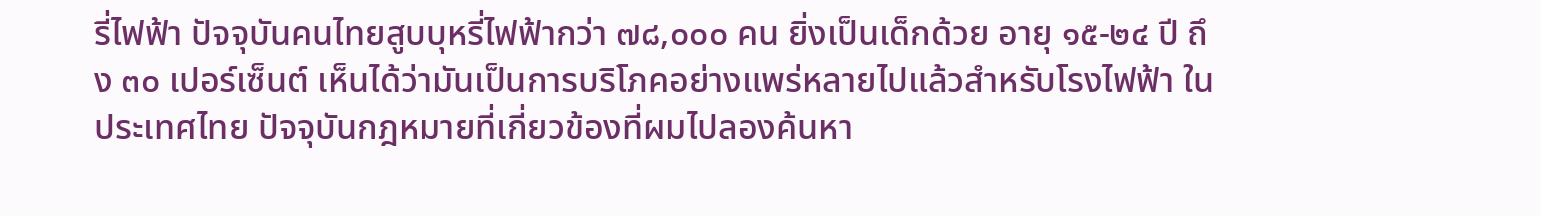รี่ไฟฟ้า ปัจจุบันคนไทยสูบบุหรี่ไฟฟ้ากว่า ๗๘,๐๐๐ คน ยิ่งเป็นเด็กด้วย อายุ ๑๕-๒๔ ปี ถึง ๓๐ เปอร์เซ็นต์ เห็นได้ว่ามันเป็นการบริโภคอย่างแพร่หลายไปแล้วสำหรับโรงไฟฟ้า ในประเทศไทย ปัจจุบันกฎหมายที่เกี่ยวข้องที่ผมไปลองค้นหา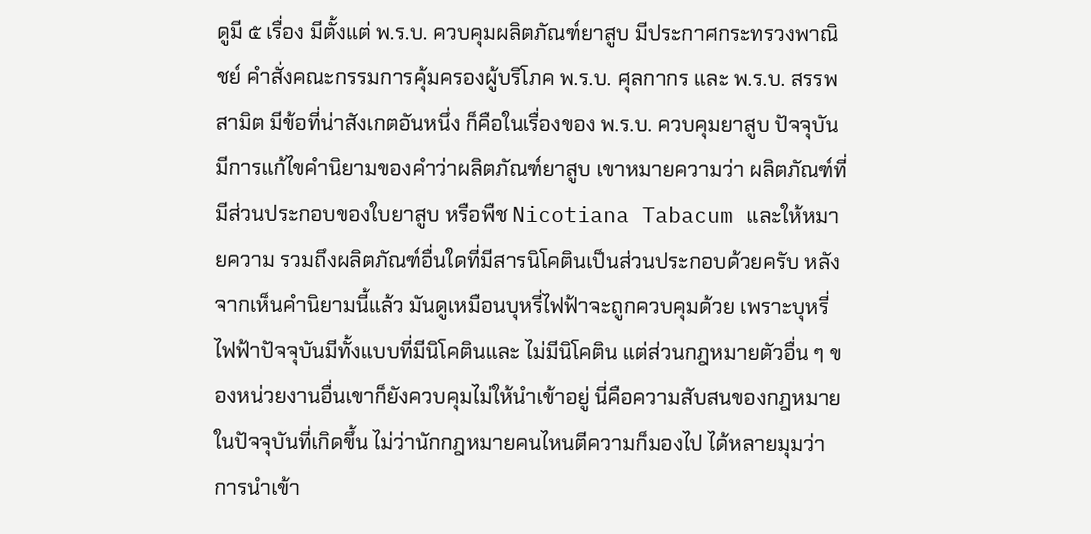ดูมี ๕ เรื่อง มีตั้งแต่ พ.ร.บ. ควบคุมผลิตภัณฑ์ยาสูบ มีประกาศกระทรวงพาณิชย์ คำสั่งคณะกรรมการคุ้มครองผู้บริโภค พ.ร.บ. ศุลกากร และ พ.ร.บ. สรรพสามิต มีข้อที่น่าสังเกตอันหนึ่ง ก็คือในเรื่องของ พ.ร.บ. ควบคุมยาสูบ ปัจจุบันมีการแก้ไขคำนิยามของคำว่าผลิตภัณฑ์ยาสูบ เขาหมายความว่า ผลิตภัณฑ์ที่มีส่วนประกอบของใบยาสูบ หรือพืช Nicotiana Tabacum และให้หมายความ รวมถึงผลิตภัณฑ์อื่นใดที่มีสารนิโคตินเป็นส่วนประกอบด้วยครับ หลังจากเห็นคำนิยามนี้แล้ว มันดูเหมือนบุหรี่ไฟฟ้าจะถูกควบคุมด้วย เพราะบุหรี่ไฟฟ้าปัจจุบันมีทั้งแบบที่มีนิโคตินและ ไม่มีนิโคติน แต่ส่วนกฎหมายตัวอื่น ๆ ของหน่วยงานอื่นเขาก็ยังควบคุมไม่ให้นำเข้าอยู่ นี่คือความสับสนของกฎหมายในปัจจุบันที่เกิดขึ้น ไม่ว่านักกฎหมายคนไหนตีความก็มองไป ได้หลายมุมว่าการนำเข้า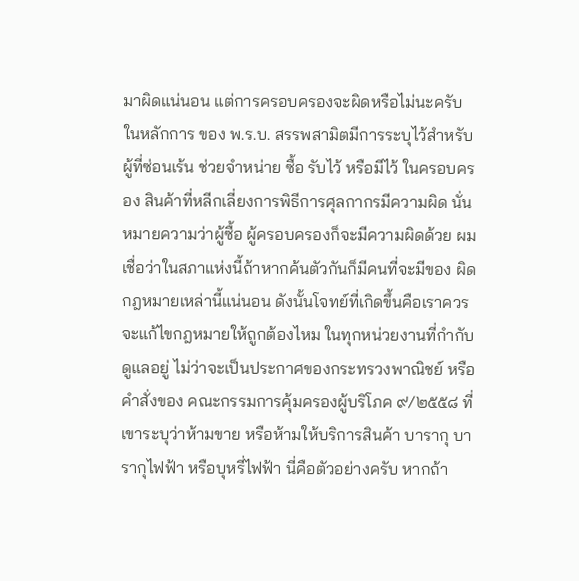มาผิดแน่นอน แต่การครอบครองจะผิดหรือไม่นะครับ ในหลักการ ของ พ.ร.บ. สรรพสามิตมีการระบุไว้สำหรับผู้ที่ซ่อนเร้น ช่วยจำหน่าย ซื้อ รับไว้ หรือมีไว้ ในครอบครอง สินค้าที่หลีกเลี่ยงการพิธีการศุลกากรมีความผิด นั่นหมายความว่าผู้ซื้อ ผู้ครอบครองก็จะมีความผิดด้วย ผมเชื่อว่าในสภาแห่งนี้ถ้าหากค้นตัวกันก็มีคนที่จะมีของ ผิดกฎหมายเหล่านี้แน่นอน ดังนั้นโจทย์ที่เกิดขึ้นคือเราควรจะแก้ไขกฎหมายให้ถูกต้องไหม ในทุกหน่วยงานที่กำกับดูแลอยู่ ไม่ว่าจะเป็นประกาศของกระทรวงพาณิชย์ หรือคำสั่งของ คณะกรรมการคุ้มครองผู้บริโภค ๙/๒๕๕๘ ที่เขาระบุว่าห้ามขาย หรือห้ามให้บริการสินค้า บารากุ บารากุไฟฟ้า หรือบุหรี่ไฟฟ้า นี่คือตัวอย่างครับ หากถ้า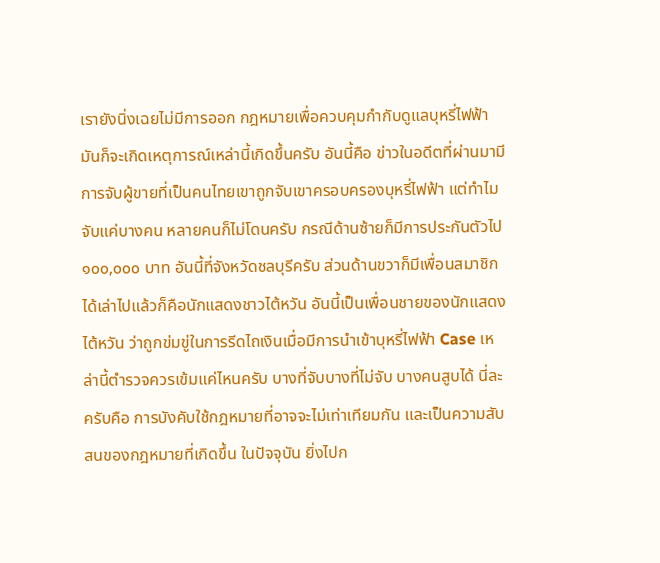เรายังนิ่งเฉยไม่มีการออก กฎหมายเพื่อควบคุมกำกับดูแลบุหรี่ไฟฟ้ามันก็จะเกิดเหตุการณ์เหล่านี้เกิดขึ้นครับ อันนี้คือ ข่าวในอดีตที่ผ่านมามีการจับผู้ขายที่เป็นคนไทยเขาถูกจับเขาครอบครองบุหรี่ไฟฟ้า แต่ทำไม จับแค่บางคน หลายคนก็ไม่โดนครับ กรณีด้านซ้ายก็มีการประกันตัวไป ๑๐๐,๐๐๐ บาท อันนี้ที่จังหวัดชลบุรีครับ ส่วนด้านขวาก็มีเพื่อนสมาชิกได้เล่าไปแล้วก็คือนักแสดงชาวไต้หวัน อันนี้เป็นเพื่อนชายของนักแสดงไต้หวัน ว่าถูกข่มขู่ในการรีดไถเงินเมื่อมีการนำเข้าบุหรี่ไฟฟ้า Case เหล่านี้ตำรวจควรเข้มแค่ไหนครับ บางที่จับบางที่ไม่จับ บางคนสูบได้ นี่ละครับคือ การบังคับใช้กฎหมายที่อาจจะไม่เท่าเทียมกัน และเป็นความสับสนของกฎหมายที่เกิดขึ้น ในปัจจุบัน ยิ่งไปก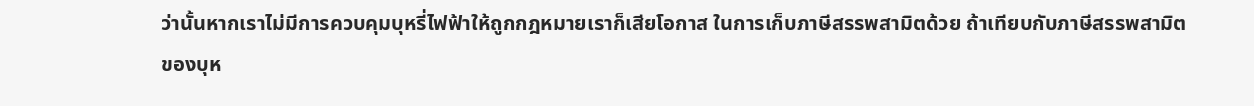ว่านั้นหากเราไม่มีการควบคุมบุหรี่ไฟฟ้าให้ถูกกฎหมายเราก็เสียโอกาส ในการเก็บภาษีสรรพสามิตด้วย ถ้าเทียบกับภาษีสรรพสามิตของบุห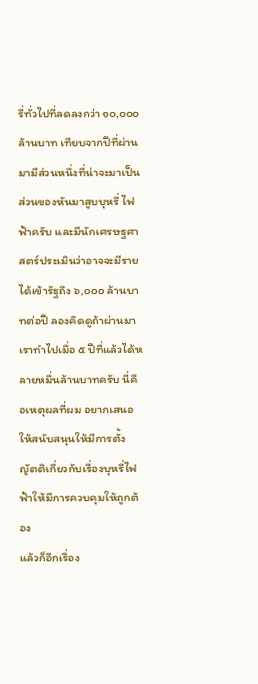รี่ทั่วไปที่ลดลงกว่า ๑๐,๐๐๐ ล้านบาท เทียบจากปีที่ผ่านมามีส่วนหนึ่งที่น่าจะมาเป็นส่วนของหันมาสูบบุหรี่ ไฟฟ้าครับ และมีนักเศรษฐศาสตร์ประเมินว่าอาจจะมีรายได้เข้ารัฐถึง ๖,๐๐๐ ล้านบาทต่อปี ลองคิดดูถ้าผ่านมาเราทำไปเมื่อ ๕ ปีที่แล้วได้หลายหมื่นล้านบาทครับ นี่คือเหตุผลที่ผม อยากเสนอให้สนับสนุนให้มีการตั้งญัตติเกี่ยวกับเรื่องบุหรี่ไฟฟ้าให้มีการควบคุมให้ถูกต้อง
แล้วก็อีกเรื่อง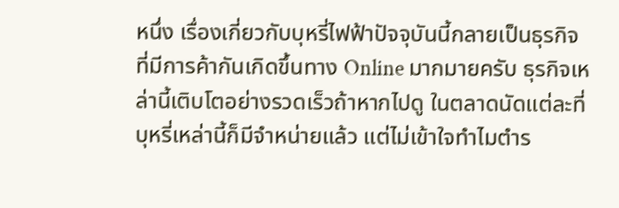หนึ่ง เรื่องเกี่ยวกับบุหรี่ไฟฟ้าปัจจุบันนี้กลายเป็นธุรกิจ ที่มีการค้ากันเกิดขึ้นทาง Online มากมายครับ ธุรกิจเหล่านี้เติบโตอย่างรวดเร็วถ้าหากไปดู ในตลาดนัดแต่ละที่บุหรี่เหล่านี้ก็มีจำหน่ายแล้ว แต่ไม่เข้าใจทำไมตำร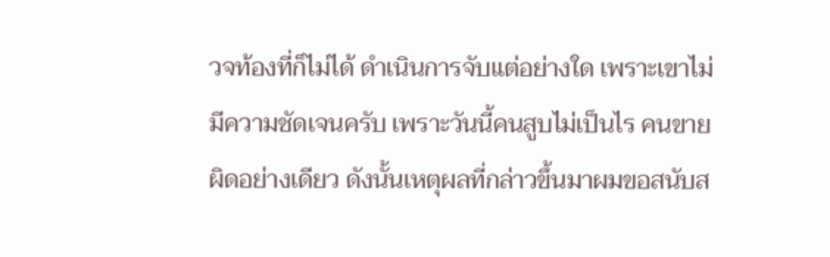วจท้องที่ก็ไม่ได้ ดำเนินการจับแต่อย่างใด เพราะเขาไม่มีความชัดเจนครับ เพราะวันนี้คนสูบไม่เป็นไร คนขาย ผิดอย่างเดียว ดังนั้นเหตุผลที่กล่าวขึ้นมาผมขอสนับส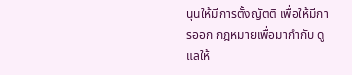นุนให้มีการตั้งญัตติ เพื่อให้มีการออก กฎหมายเพื่อมากำกับ ดูแลให้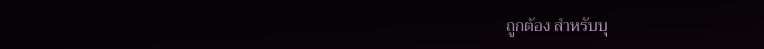ถูกต้อง สำหรับบุ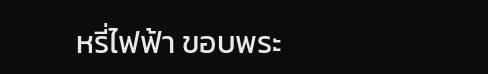หรี่ไฟฟ้า ขอบพระ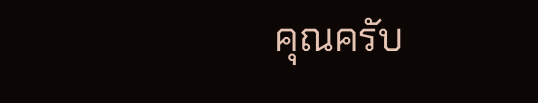คุณครับ